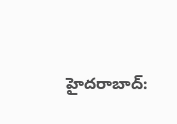హైదరాబాద్: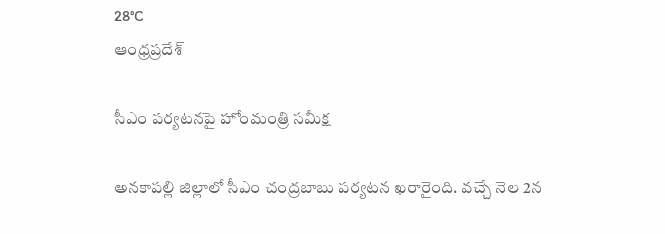28°C
ఆంధ్రప్రదేశ్

సీఎం పర్యటనపై హోంమంత్రి సమీక్ష

అనకాపల్లి జిల్లాలో సీఎం చంద్రబాబు పర్యటన ఖరారైంది. వచ్చే నెల 2న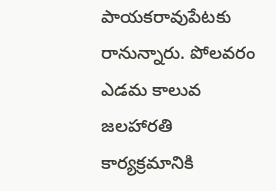పాయకరావుపేటకు రానున్నారు. పోలవరం ఎడమ కాలువ జలహారతి కార్యక్రమానికి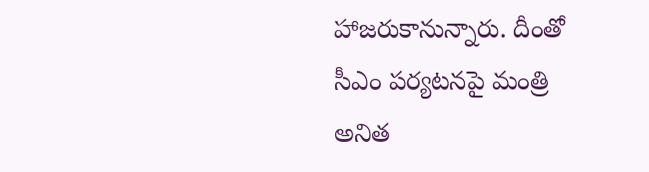హాజరుకానున్నారు. దీంతో సీఎం పర్యటనపై మంత్రి అనిత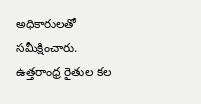అధికారులతో సమీక్షించారు. ఉత్తరాంధ్ర రైతుల కల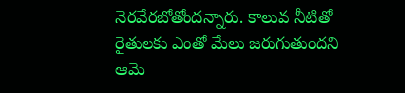నెరవేరబోతోందన్నారు. కాలువ నీటితో రైతులకు ఎంతో మేలు జరుగుతుందని ఆమె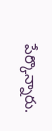పేర్కొన్నారు.